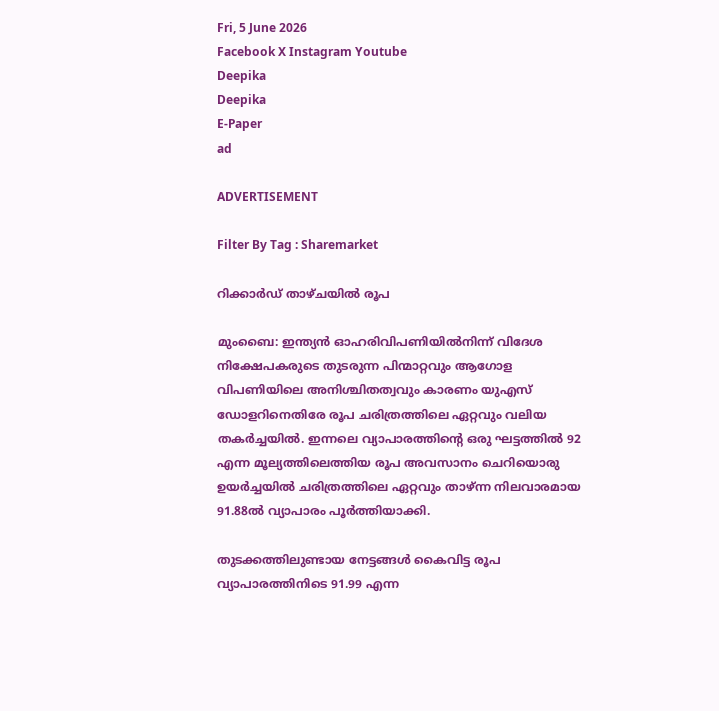Fri, 5 June 2026
Facebook X Instagram Youtube
Deepika
Deepika
E-Paper
ad

ADVERTISEMENT

Filter By Tag : Sharemarket

റിക്കാർഡ് താഴ്ചയിൽ രൂപ

മുംബൈ: ഇന്ത്യൻ ഓഹരിവിപണിയിൽനിന്ന് വിദേശ നിക്ഷേപകരുടെ തുടരുന്ന പിന്മാറ്റവും ആഗോള വിപണിയിലെ അനിശ്ചിതത്വവും കാരണം യുഎസ് ഡോളറിനെതിരേ രൂപ ചരിത്രത്തിലെ ഏറ്റവും വലിയ തകർച്ചയിൽ. ഇന്നലെ വ്യാപാരത്തിന്‍റെ ഒരു ഘട്ടത്തിൽ 92 എന്ന മൂല്യത്തിലെത്തിയ രൂപ അവസാനം ചെറിയൊരു ഉയർച്ചയിൽ ചരിത്രത്തിലെ ഏറ്റവും താഴ്ന്ന നിലവാരമായ 91.88ൽ വ്യാപാരം പൂർത്തിയാക്കി.

തുടക്കത്തിലുണ്ടായ നേട്ടങ്ങൾ കൈവിട്ട രൂപ വ്യാപാരത്തിനിടെ 91.99 എന്ന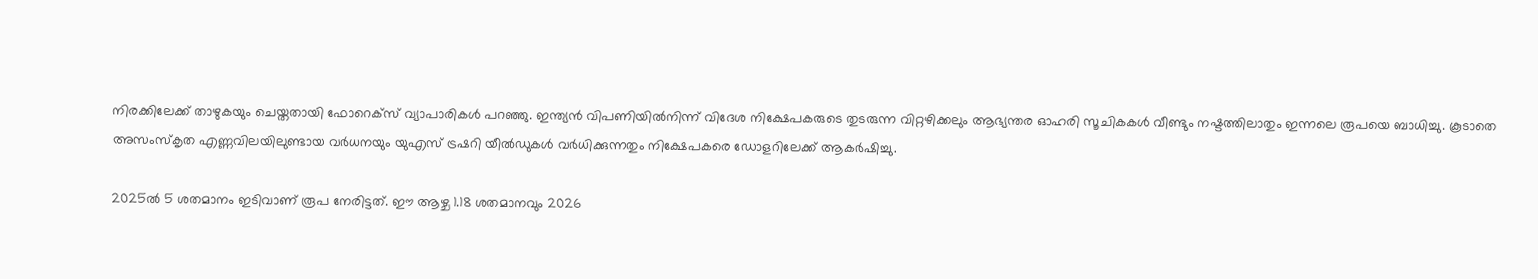നിരക്കിലേക്ക് താഴുകയും ചെയ്തതായി ഫോറെക്സ് വ്യാപാരികൾ പറഞ്ഞു. ഇന്ത്യൻ വിപണിയിൽനിന്ന് വിദേശ നിക്ഷേപകരുടെ തുടരുന്ന വിറ്റഴിക്കലും ആഭ്യന്തര ഓഹരി സൂചികകൾ വീണ്ടും നഷ്ടത്തിലാതും ഇന്നലെ രൂപയെ ബാധിച്ചു. കൂടാതെ അസംസ്കൃത എണ്ണവിലയിലുണ്ടായ വർധനയും യുഎസ് ട്രഷറി യീൽഡുകൾ വർധിക്കുന്നതും നിക്ഷേപകരെ ഡോളറിലേക്ക് ആകർഷിച്ചു.

2025ൽ 5 ശതമാനം ഇടിവാണ് രൂപ നേരിട്ടത്. ഈ ആഴ്ച 1.18 ശതമാനവും 2026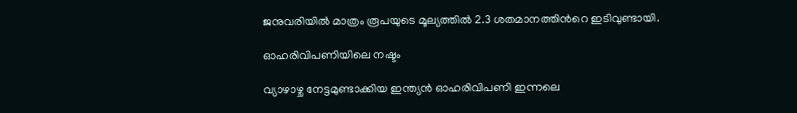ജനുവരിയിൽ മാത്രം രൂപയുടെ മൂല്യത്തിൽ 2.3 ശതമാനത്തിന്‍റെ ഇടിവുണ്ടായി.

ഓഹരിവിപണിയിലെ നഷ്ടം

വ്യാഴാഴ്ച നേട്ടമുണ്ടാക്കിയ ഇന്ത്യൻ ഓഹരിവിപണി ഇന്നലെ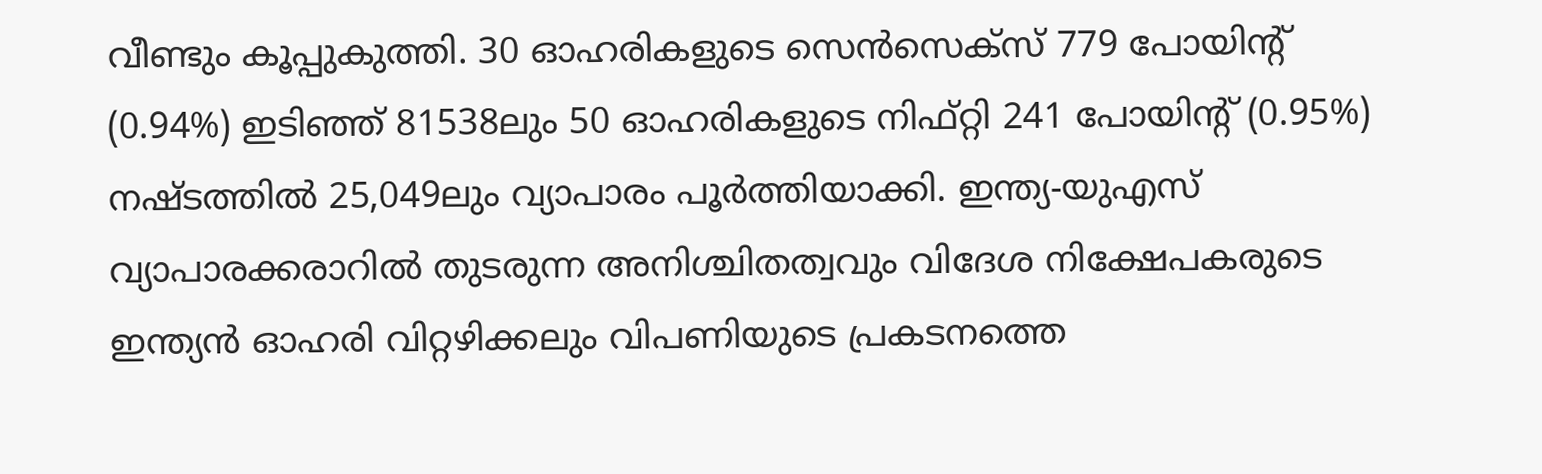വീണ്ടും കൂപ്പുകുത്തി. 30 ഓഹരികളുടെ സെൻസെക്സ് 779 പോയിന്‍റ് (0.94%) ഇടിഞ്ഞ് 81538ലും 50 ഓഹരികളുടെ നിഫ്റ്റി 241 പോയിന്‍റ് (0.95%) നഷ്ടത്തിൽ 25,049ലും വ്യാപാരം പൂർത്തിയാക്കി. ഇന്ത്യ-യുഎസ് വ്യാപാരക്കരാറിൽ തുടരുന്ന അനിശ്ചിതത്വവും വിദേശ നിക്ഷേപകരുടെ ഇന്ത്യൻ ഓഹരി വിറ്റഴിക്കലും വിപണിയുടെ പ്രകടനത്തെ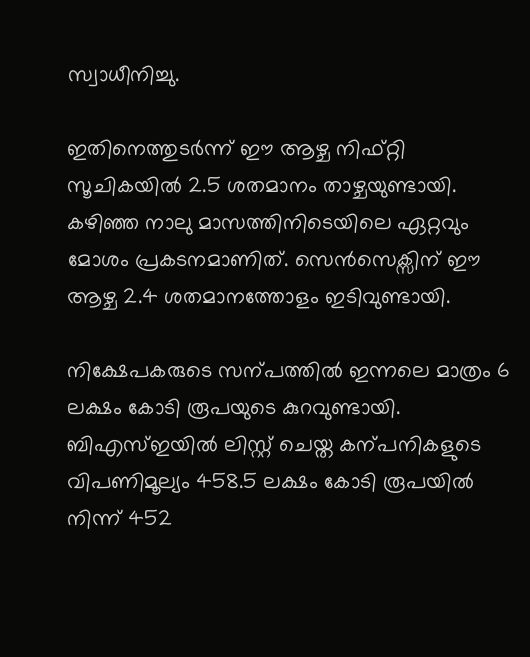സ്വാധീനിച്ചു.

ഇതിനെത്തുടർന്ന് ഈ ആഴ്ച നിഫ്റ്റി സൂചികയിൽ 2.5 ശതമാനം താഴ്ചയുണ്ടായി. കഴിഞ്ഞ നാലു മാസത്തിനിടെയിലെ ഏറ്റവും മോശം പ്രകടനമാണിത്. സെൻസെക്സിന് ഈ ആഴ്ച 2.4 ശതമാനത്തോളം ഇടിവുണ്ടായി.

നിക്ഷേപകരുടെ സന്പത്തിൽ ഇന്നലെ മാത്രം 6 ലക്ഷം കോടി രൂപയുടെ കുറവുണ്ടായി. ബിഎസ്ഇയിൽ ലിസ്റ്റ് ചെയ്ത കന്പനികളുടെ വിപണിമൂല്യം 458.5 ലക്ഷം കോടി രൂപയിൽ നിന്ന് 452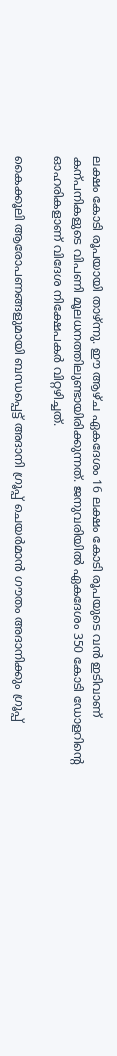ലക്ഷം കോടി രൂപയായി താഴ്ന്നു. ഈ ആഴ്ച ഏകദേശം 16 ലക്ഷം കോടി രൂപയുടെ വൻ ഇടിവാണ് കന്പനികളുടെ വിപണി മൂലധനത്തിലുണ്ടായിരിക്കുന്നത്. ജനുവരിയിൽ ഏകദേശം 350 കോടി ഡോളറിന്‍റെ ഓഹരികളാണ് വിദേശ നിക്ഷേപകർ വിറ്റഴിച്ചത്.

കൈക്കൂലി ആരോപണങ്ങളുമായി ബന്ധപ്പെട്ട് അദാനി ഗ്രൂപ്പ് ചെയർമാൻ ഗൗതം അദാനിക്കും ഗ്രൂപ്പ്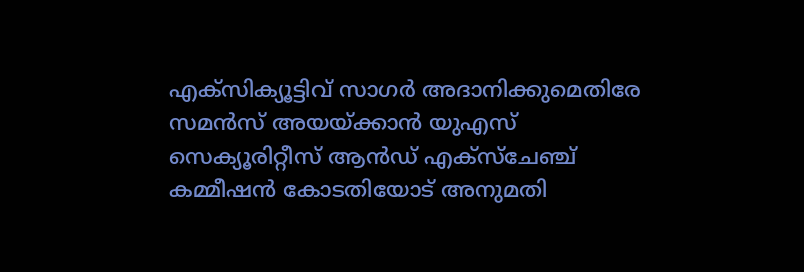എക്സിക്യൂട്ടിവ് സാഗർ അദാനിക്കുമെതിരേ സമൻസ് അയയ്ക്കാൻ യുഎസ് സെക്യൂരിറ്റീസ് ആൻഡ് എക്സ്ചേഞ്ച് കമ്മീഷൻ കോടതിയോട് അനുമതി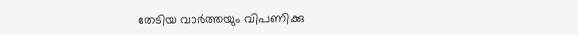തേടിയ വാർത്തയും വിപണിക്കു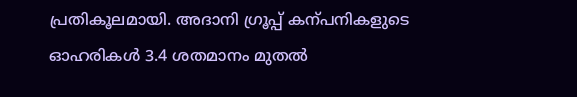പ്രതികൂലമായി. അദാനി ഗ്രൂപ്പ് കന്പനികളുടെ ഓഹരികൾ 3.4 ശതമാനം മുതൽ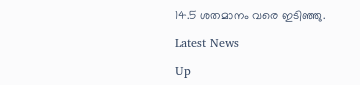14.5 ശതമാനം വരെ ഇടിഞ്ഞു.

Latest News

Up